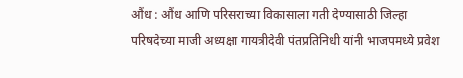औंध : औंध आणि परिसराच्या विकासाला गती देण्यासाठी जिल्हा परिषदेच्या माजी अध्यक्षा गायत्रीदेवी पंतप्रतिनिधी यांनी भाजपमध्ये प्रवेश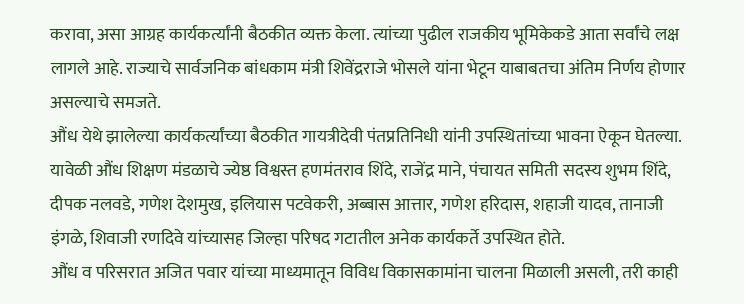करावा, असा आग्रह कार्यकर्त्यांनी बैठकीत व्यक्त केला. त्यांच्या पुढील राजकीय भूमिकेकडे आता सर्वांचे लक्ष लागले आहे. राज्याचे सार्वजनिक बांधकाम मंत्री शिवेंद्रराजे भोसले यांना भेटून याबाबतचा अंतिम निर्णय होणार असल्याचे समजते.
औंध येथे झालेल्या कार्यकर्त्यांच्या बैठकीत गायत्रीदेवी पंतप्रतिनिधी यांनी उपस्थितांच्या भावना ऐकून घेतल्या. यावेळी औंध शिक्षण मंडळाचे ज्येष्ठ विश्वस्त हणमंतराव शिंदे, राजेंद्र माने, पंचायत समिती सदस्य शुभम शिंदे, दीपक नलवडे, गणेश देशमुख, इलियास पटवेकरी, अब्बास आत्तार, गणेश हरिदास, शहाजी यादव, तानाजी इंगळे, शिवाजी रणदिवे यांच्यासह जिल्हा परिषद गटातील अनेक कार्यकर्ते उपस्थित होते.
औंध व परिसरात अजित पवार यांच्या माध्यमातून विविध विकासकामांना चालना मिळाली असली, तरी काही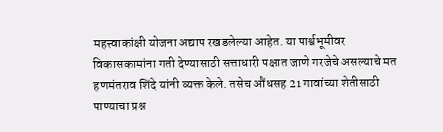महत्त्वाकांक्षी योजना अद्याप रखडलेल्या आहेत. या पार्श्वभूमीवर विकासकामांना गती देण्यासाठी सत्ताधारी पक्षात जाणे गरजेचे असल्याचे मत हणमंतराव शिंदे यांनी व्यक्त केले. तसेच औंधसह 21 गावांच्या शेतीसाठी पाण्याचा प्रश्न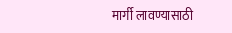मार्गी लावण्यासाठी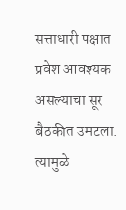सत्ताधारी पक्षात प्रवेश आवश्यक असल्याचा सूर बैठकीत उमटला. त्यामुळे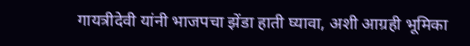गायत्रीदेवी यांनी भाजपचा झेंडा हाती घ्यावा, अशी आग्रही भूमिका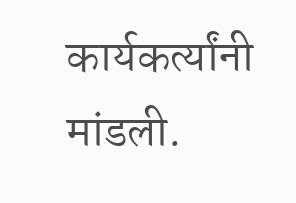कार्यकर्त्यांनी मांडली.